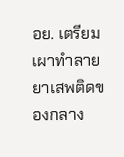อย. เตรียมเผาทำลายยาเสพติดของกลาง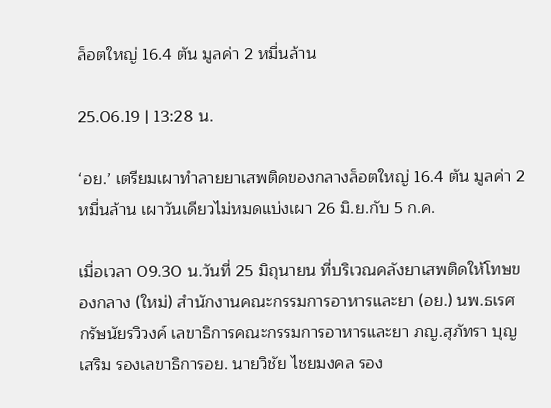ล็อตใหญ่ 16.4 ตัน มูลค่า 2 หมื่นล้าน

25.06.19 | 13:28 น.

‘อย.’ เตรียมเผาทำลายยาเสพติดของกลางล็อตใหญ่ 16.4 ตัน มูลค่า 2 หมื่นล้าน เผาวันเดียวไม่หมดแบ่งเผา 26 มิ.ย.กับ 5 ก.ค.

เมื่อเวลา 09.30 น.วันที่ 25 มิถุนายน ที่บริเวณคลังยาเสพติดให้โทษของกลาง (ใหม่) สำนักงานคณะกรรมการอาหารและยา (อย.) นพ.ธเรศ กรัษนัยรวิวงค์ เลขาธิการคณะกรรมการอาหารและยา ภญ.สุภัทรา บุญเสริม รองเลขาธิการอย. นายวิชัย ไชยมงคล รอง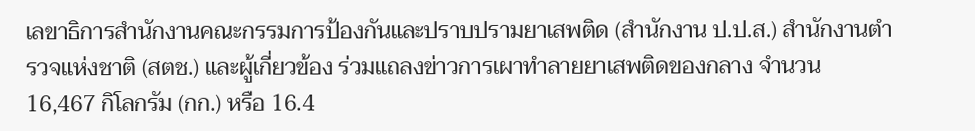เลขาธิการสำนักงานคณะกรรมการป้องกันและปราบปรามยาเสพติด (สำนักงาน ป.ป.ส.) สำนักงานตำรวจแห่งชาติ (สตช.) และผู้เกี่ยวข้อง ร่วมแถลงข่าวการเผาทำลายยาเสพติดของกลาง จำนวน 16,467 กิโลกรัม (กก.) หรือ 16.4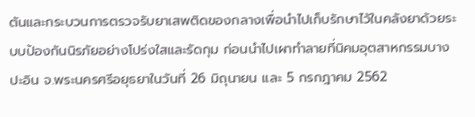ตันและกระบวนการตรวจรับยาเสพติดของกลางเพื่อนำไปเก็บรักษาไว้ในคลังยาด้วยระบบป้องกันนิรภัยอย่างโปร่งใสและรัดกุม ก่อนนำไปเผาทำลายที่นิคมอุตสาหกรรมบางปะอิน จ.พระนครศรีอยุธยาในวันที่ 26 มิถุนายน และ 5 กรกฎาคม 2562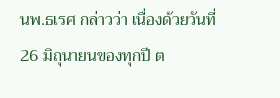นพ.ธเรศ กล่าวว่า เนื่องด้วยวันที่ 26 มิถุนายนของทุกปี ต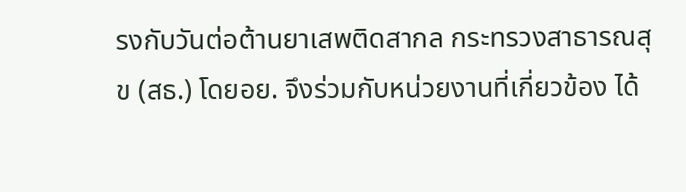รงกับวันต่อต้านยาเสพติดสากล กระทรวงสาธารณสุข (สธ.) โดยอย. จึงร่วมกับหน่วยงานที่เกี่ยวข้อง ได้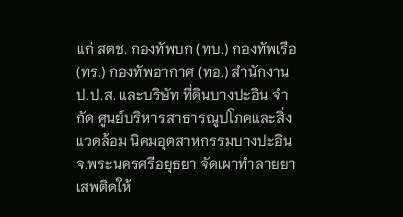แก่ สตช. กองทัพบก (ทบ.) กองทัพเรือ (ทร.) กองทัพอากาศ (ทอ.) สำนักงาน ป.ป.ส. และบริษัท ที่ดินบางปะอิน จำกัด ศูนย์บริหารสาธารณูปโภคและสิ่งแวดล้อม นิคมอุตสาหกรรมบางปะอิน จ.พระนครศรีอยุธยา จัดเผาทำลายยาเสพติดให้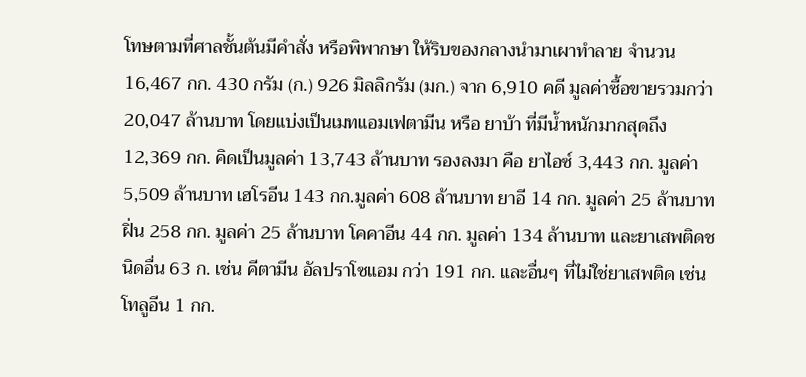โทษตามที่ศาลชั้นต้นมีคำสั่ง หรือพิพากษา ให้ริบของกลางนำมาเผาทำลาย จำนวน 16,467 กก. 430 กรัม (ก.) 926 มิลลิกรัม (มก.) จาก 6,910 คดี มูลค่าซื้อขายรวมกว่า 20,047 ล้านบาท โดยแบ่งเป็นเมทแอมเฟตามีน หรือ ยาบ้า ที่มีน้ำหนักมากสุดถึง 12,369 กก. คิดเป็นมูลค่า 13,743 ล้านบาท รองลงมา คือ ยาไอซ์ 3,443 กก. มูลค่า 5,509 ล้านบาท เฮโรอีน 143 กก.มูลค่า 608 ล้านบาท ยาอี 14 กก. มูลค่า 25 ล้านบาท ฝิ่น 258 กก. มูลค่า 25 ล้านบาท โคคาอีน 44 กก. มูลค่า 134 ล้านบาท และยาเสพติดชนิดอื่น 63 ก. เช่น คีตามีน อัลปราโซแอม กว่า 191 กก. และอื่นๆ ที่ไม่ใช่ยาเสพติด เช่น โทลูอีน 1 กก.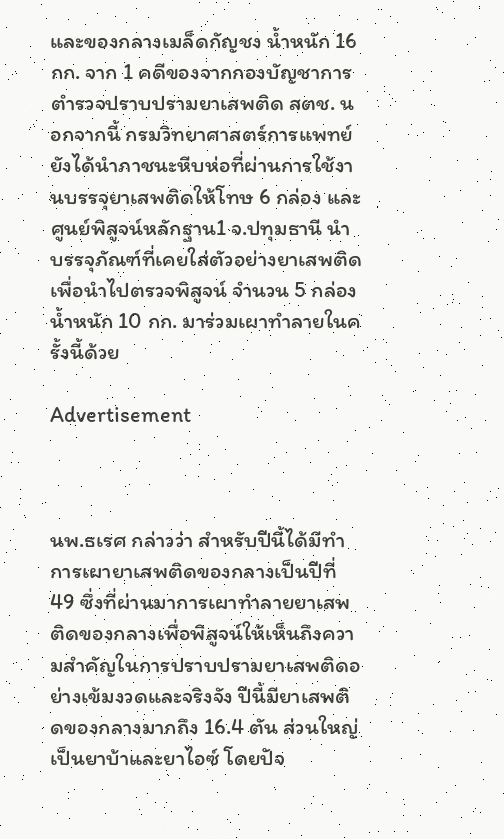และของกลางเมล็ดกัญชง น้ำหนัก 16 กก. จาก 1 คดีของจากกองบัญชาการตำรวจปราบปรามยาเสพติด สตช. นอกจากนี้ กรมวิทยาศาสตร์การแพทย์ ยังได้นำภาชนะหีบห่อที่ผ่านการใช้งานบรรจุยาเสพติดให้โทษ 6 กล่อง และศูนย์พิสูจน์หลักฐาน1 จ.ปทุมธานี นำบรรจุภัณฑ์ที่เคยใส่ตัวอย่างยาเสพติดเพื่อนำไปตรวจพิสูจน์ จำนวน 5 กล่อง น้ำหนัก 10 กก. มาร่วมเผาทำลายในครั้งนี้ด้วย

Advertisement



นพ.ธเรศ กล่าวว่า สำหรับปีนี้ได้มีทำการเผายาเสพติดของกลางเป็นปีที่ 49 ซึ่งที่ผ่านมาการเผาทำลายยาเสพติดของกลางเพื่อพิสูจน์ให้เห็นถึงความสำคัญในการปราบปรามยาเสพติดอย่างเข้มงวดและจริงจัง ปีนี้มียาเสพติดของกลางมากถึง 16.4 ตัน ส่วนใหญ่เป็นยาบ้าและยาไอซ์ โดยปัจ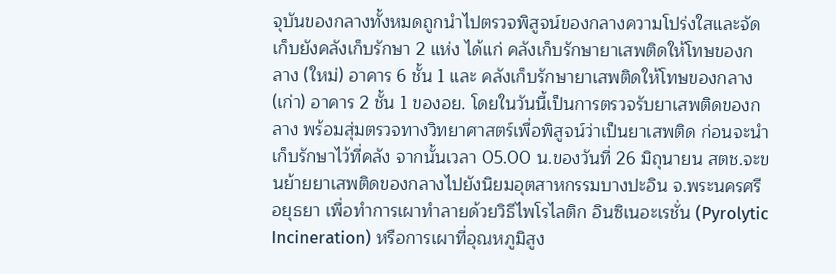จุบันของกลางทั้งหมดถูกนำไปตรวจพิสูจน์ของกลางความโปร่งใสและจัดเก็บยังคลังเก็บรักษา 2 แห่ง ได้แก่ คลังเก็บรักษายาเสพติดให้โทษของกลาง (ใหม่) อาคาร 6 ชั้น 1 และ คลังเก็บรักษายาเสพติดให้โทษของกลาง (เก่า) อาคาร 2 ชั้น 1 ของอย. โดยในวันนี้เป็นการตรวจรับยาเสพติดของกลาง พร้อมสุ่มตรวจทางวิทยาศาสตร์เพื่อพิสูจน์ว่าเป็นยาเสพติด ก่อนจะนำเก็บรักษาไว้ที่คลัง จากนั้นเวลา 05.00 น.ของวันที่ 26 มิถุนายน สตช.จะขนย้ายยาเสพติดของกลางไปยังนิยมอุตสาหกรรมบางปะอิน จ.พระนครศรีอยุธยา เพื่อทำการเผาทำลายด้วยวิธีไพโรไลติก อินซิเนอะเรชั่น (Pyrolytic Incineration) หรือการเผาที่อุณหภูมิสูง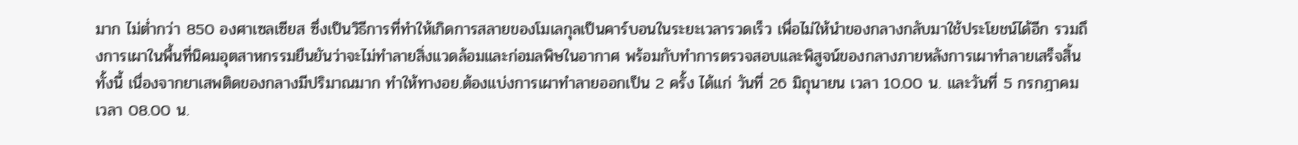มาก ไม่ต่ำกว่า 850 องศาเซลเซียส ซึ่งเป็นวิธีการที่ทำให้เกิดการสลายของโมเลกุลเป็นคาร์บอนในระยะเวลารวดเร็ว เพื่อไม่ให้นำของกลางกลับมาใช้ประโยชน์ได้อีก รวมถึงการเผาในพื้นที่นิคมอุตสาหกรรมยืนยันว่าจะไม่ทำลายสิ่งแวดล้อมและก่อมลพิษในอากาศ พร้อมกับทำการตรวจสอบและพิสูจน์ของกลางภายหลังการเผาทำลายเสร็จสิ้น ทั้งนี้ เนื่องจากยาเสพติดของกลางมีปริมาณมาก ทำให้ทางอย.ต้องแบ่งการเผาทำลายออกเป็น 2 ครั้ง ได้แก่ วันที่ 26 มิถุนายน เวลา 10.00 น. และวันที่ 5 กรกฎาคม เวลา 08.00 น.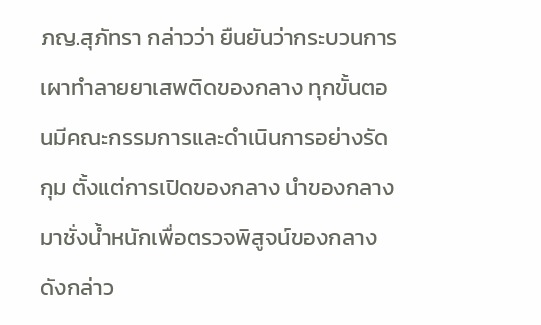ภญ.สุภัทรา กล่าวว่า ยืนยันว่ากระบวนการเผาทำลายยาเสพติดของกลาง ทุกขั้นตอนมีคณะกรรมการและดำเนินการอย่างรัดกุม ตั้งแต่การเปิดของกลาง นำของกลางมาชั่งน้ำหนักเพื่อตรวจพิสูจน์ของกลางดังกล่าว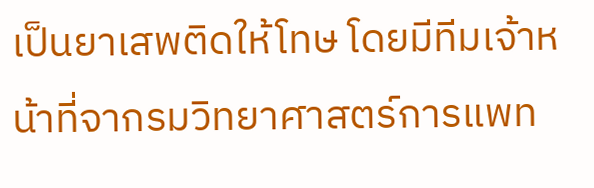เป็นยาเสพติดให้โทษ โดยมีทีมเจ้าหน้าที่จากรมวิทยาศาสตร์การแพท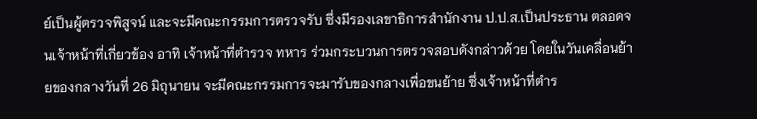ย์เป็นผู้ตรวจพิสูจน์ และจะมีคณะกรรมการตรวจรับ ซึ่งมีรองเลขาธิการสำนักงาน ป.ป.ส.เป็นประธาน ตลอดจนเจ้าหน้าที่เกี่ยวข้อง อาทิ เจ้าหน้าที่ตำรวจ ทหาร ร่วมกระบวนการตรวจสอบดังกล่าวด้วย โดยในวันเคลื่อนย้ายของกลางวันที่ 26 มิถุนายน จะมีคณะกรรมการจะมารับของกลางเพื่อขนย้าย ซึ่งเจ้าหน้าที่ตำร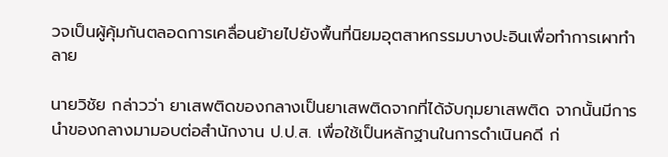วจเป็นผู้คุ้มกันตลอดการเคลื่อนย้ายไปยังพื้นที่นิยมอุตสาหกรรมบางปะอินเพื่อทำการเผาทำลาย

นายวิชัย กล่าวว่า ยาเสพติดของกลางเป็นยาเสพติดจากที่ได้จับกุมยาเสพติด จากนั้นมีการนำของกลางมามอบต่อสำนักงาน ป.ป.ส. เพื่อใช้เป็นหลักฐานในการดำเนินคดี ก่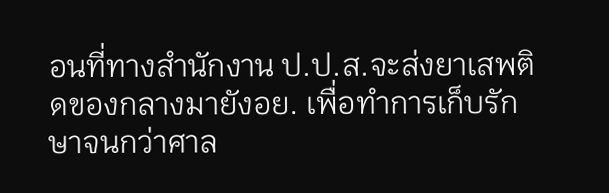อนที่ทางสำนักงาน ป.ป.ส.จะส่งยาเสพติดของกลางมายังอย. เพื่อทำการเก็บรักษาจนกว่าศาล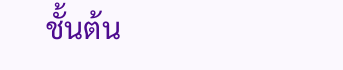ชั้นต้น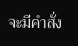จะมีคำสั่ง